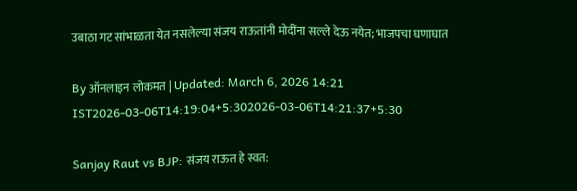उबाठा गट सांभाळता येत नसलेल्या संजय राऊतांनी मोदींना सल्ले देऊ नयेत; भाजपचा घणाघात

By ऑनलाइन लोकमत | Updated: March 6, 2026 14:21 IST2026-03-06T14:19:04+5:302026-03-06T14:21:37+5:30

Sanjay Raut vs BJP: संजय राऊत हे स्वत: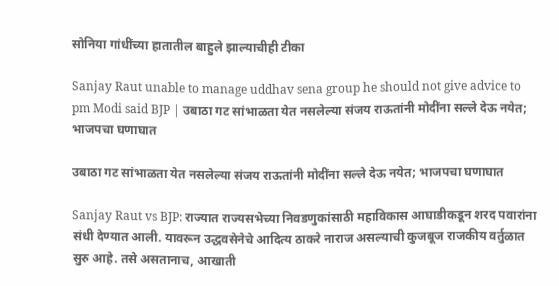सोनिया गांधींच्या हातातील बाहुले झाल्याचीही टीका

Sanjay Raut unable to manage uddhav sena group he should not give advice to pm Modi said BJP | उबाठा गट सांभाळता येत नसलेल्या संजय राऊतांनी मोदींना सल्ले देऊ नयेत; भाजपचा घणाघात

उबाठा गट सांभाळता येत नसलेल्या संजय राऊतांनी मोदींना सल्ले देऊ नयेत; भाजपचा घणाघात

Sanjay Raut vs BJP: राज्यात राज्यसभेच्या निवडणुकांसाठी महाविकास आघाडीकडून शरद पवारांना संधी देण्यात आली. यावरून उद्धवसेनेचे आदित्य ठाकरे नाराज असल्याची कुजबूज राजकीय वर्तुळात सुरु आहे. तसे असतानाच, आखाती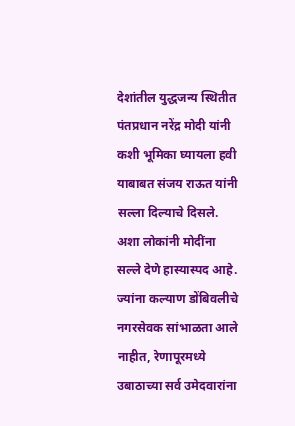देशांतील युद्धजन्य स्थितीत पंतप्रधान नरेंद्र मोदी यांनी कशी भूमिका घ्यायला हवी याबाबत संजय राऊत यांनी सल्ला दिल्याचे दिसले. अशा लोकांनी मोदींना सल्ले देणे हास्यास्पद आहे. ज्यांना कल्याण डोंबिवलीचे नगरसेवक सांभाळता आले नाहीत, रेणापूरमध्ये उबाठाच्या सर्व उमेदवारांना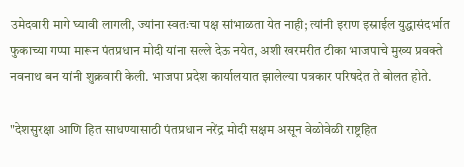उमेदवारी मागे घ्यावी लागली, ज्यांना स्वतःचा पक्ष सांभाळता येत नाही; त्यांनी इराण इस्राईल युद्धासंदर्भात फुकाच्या गप्पा मारून पंतप्रधान मोदी यांना सल्ले देऊ नयेत, अशी खरमरीत टीका भाजपाचे मुख्य प्रवक्ते नवनाथ बन यांनी शुक्रवारी केली. भाजपा प्रदेश कार्यालयात झालेल्या पत्रकार परिषदेत ते बोलत होते.

"देशसुरक्षा आणि हित साधण्यासाठी पंतप्रधान नरेंद्र मोदी सक्षम असून वेळोवेळी राष्ट्रहित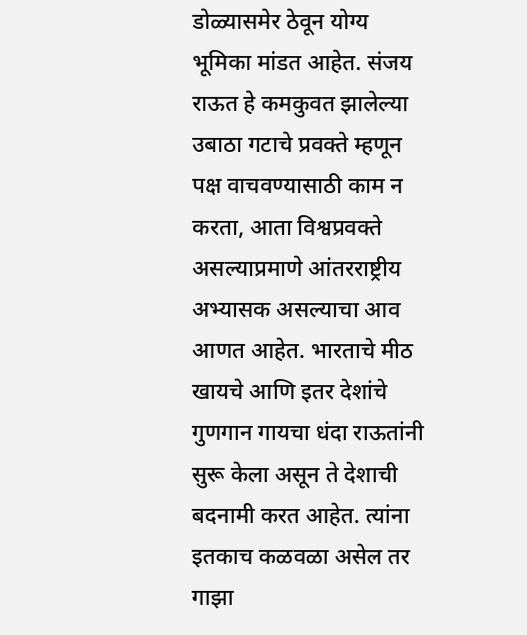डोळ्यासमेर ठेवून योग्य भूमिका मांडत आहेत. संजय राऊत हे कमकुवत झालेल्या उबाठा गटाचे प्रवक्ते म्हणून पक्ष वाचवण्यासाठी काम न करता, आता विश्वप्रवक्ते असल्याप्रमाणे आंतरराष्ट्रीय अभ्यासक असल्याचा आव आणत आहेत. भारताचे मीठ खायचे आणि इतर देशांचे गुणगान गायचा धंदा राऊतांनी सुरू केला असून ते देशाची बदनामी करत आहेत. त्यांना इतकाच कळवळा असेल तर गाझा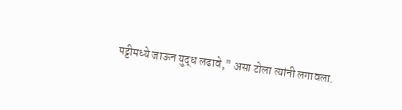पट्टीमध्ये जाऊन युद्ध लढावे," असा टोला त्यांनी लगावला.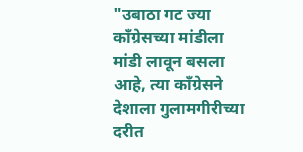"उबाठा गट ज्या काँग्रेसच्या मांडीला मांडी लावून बसला आहे, त्या काँग्रेसने देशाला गुलामगीरीच्या दरीत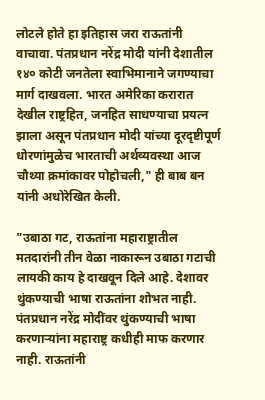लोटले होते हा इतिहास जरा राऊतांनी वाचावा. पंतप्रधान नरेंद्र मोदी यांनी देशातील १४० कोटी जनतेला स्वाभिमानाने जगण्याचा मार्ग दाखवला. भारत अमेरिका करारात देखील राष्ट्रहित, जनहित साधण्याचा प्रयत्न झाला असून पंतप्रधान मोदी यांच्या दूरदृष्टीपूर्ण धोरणांमुळेच भारताची अर्थव्यवस्था आज चौथ्या क्रमांकावर पोहोचली," ही बाब बन यांनी अधोरेखित केली.

"उबाठा गट, राऊतांना महाराष्ट्रातील मतदारांनी तीन वेळा नाकारून उबाठा गटाची लायकी काय हे दाखवून दिले आहे. देशावर थुंकण्याची भाषा राऊतांना शोभत नाही. पंतप्रधान नरेंद्र मोदींवर थुंकण्याची भाषा करणाऱ्यांना महाराष्ट्र कधीही माफ करणार नाही. राऊतांनी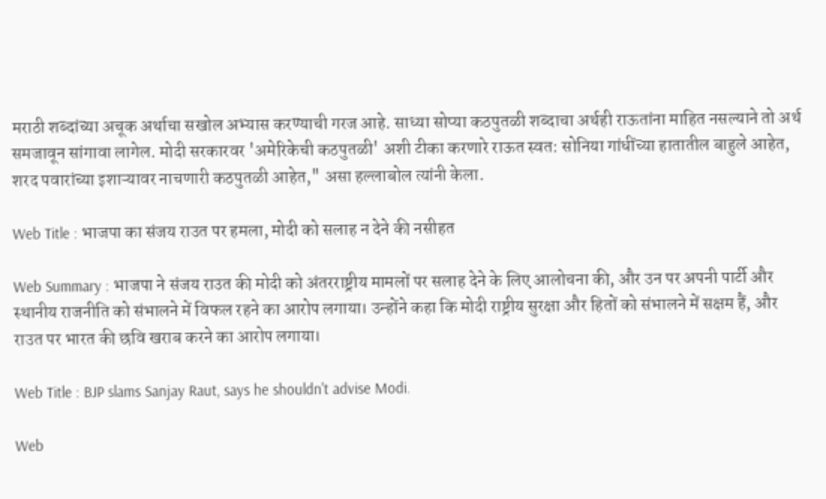मराठी शब्दांच्या अचूक अर्थाचा सखोल अभ्यास करण्याची गरज आहे. साध्या सोप्या कठपुतळी शब्दाचा अर्थही राऊतांना माहित नसल्याने तो अर्थ समजावून सांगावा लागेल. मोदी सरकारवर 'अमेरिकेची कठपुतळी' अशी टीका करणारे राऊत स्वत: सोनिया गांधींच्या हातातील बाहुले आहेत, शरद पवारांच्या इशाऱ्यावर नाचणारी कठपुतळी आहेत," असा हल्लाबोल त्यांनी केला.

Web Title : भाजपा का संजय राउत पर हमला, मोदी को सलाह न देने की नसीहत

Web Summary : भाजपा ने संजय राउत की मोदी को अंतरराष्ट्रीय मामलों पर सलाह देने के लिए आलोचना की, और उन पर अपनी पार्टी और स्थानीय राजनीति को संभालने में विफल रहने का आरोप लगाया। उन्होंने कहा कि मोदी राष्ट्रीय सुरक्षा और हितों को संभालने में सक्षम हैं, और राउत पर भारत की छवि खराब करने का आरोप लगाया।

Web Title : BJP slams Sanjay Raut, says he shouldn't advise Modi.

Web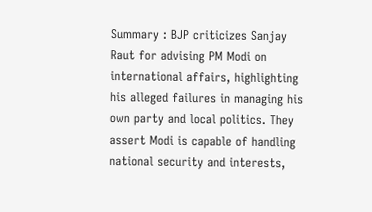Summary : BJP criticizes Sanjay Raut for advising PM Modi on international affairs, highlighting his alleged failures in managing his own party and local politics. They assert Modi is capable of handling national security and interests,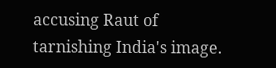accusing Raut of tarnishing India's image.